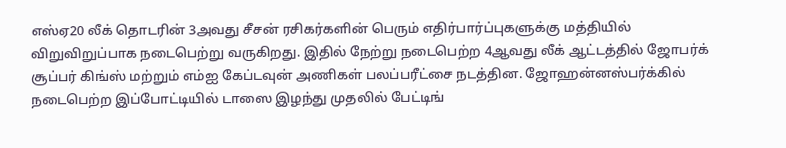எஸ்ஏ20 லீக் தொடரின் 3அவது சீசன் ரசிகர்களின் பெரும் எதிர்பார்ப்புகளுக்கு மத்தியில் விறுவிறுப்பாக நடைபெற்று வருகிறது. இதில் நேற்று நடைபெற்ற 4ஆவது லீக் ஆட்டத்தில் ஜோபர்க் சூப்பர் கிங்ஸ் மற்றும் எம்ஐ கேப்டவுன் அணிகள் பலப்பரீட்சை நடத்தின. ஜோஹன்னஸ்பர்க்கில் நடைபெற்ற இப்போட்டியில் டாஸை இழந்து முதலில் பேட்டிங்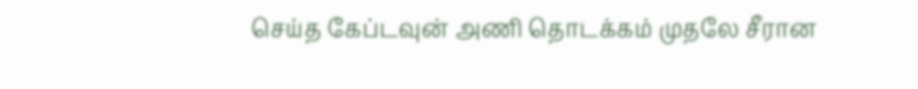செய்த கேப்டவுன் அணி தொடக்கம் முதலே சீரான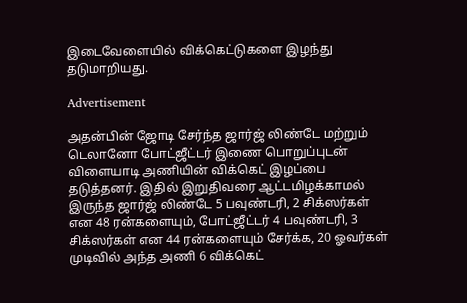இடைவேளையில் விக்கெட்டுகளை இழந்து தடுமாறியது.

Advertisement

அதன்பின் ஜோடி சேர்ந்த ஜார்ஜ் லிண்டே மற்றும் டெலானோ போட்ஜீட்டர் இணை பொறுப்புடன் விளையாடி அணியின் விக்கெட் இழப்பை தடுத்தனர். இதில் இறுதிவரை ஆட்டமிழக்காமல் இருந்த ஜார்ஜ் லிண்டே 5 பவுண்டரி, 2 சிக்ஸர்கள் என 48 ரன்களையும், போட்ஜீட்டர் 4 பவுண்டரி, 3 சிக்ஸர்கள் என 44 ரன்களையும் சேர்க்க, 20 ஓவர்கள் முடிவில் அந்த அணி 6 விக்கெட்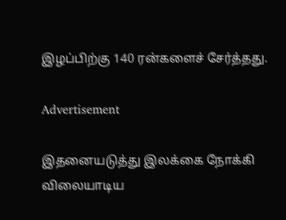இழப்பிற்கு 140 ரன்களைச் சேர்த்தது.

Advertisement

இதனையடுத்து இலக்கை நோக்கி விலையாடிய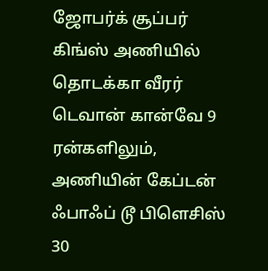ஜோபர்க் சூப்பர் கிங்ஸ் அணியில் தொடக்கா வீரர் டெவான் கான்வே 9 ரன்களிலும், அணியின் கேப்டன் ஃபாஃப் டூ பிளெசிஸ் 30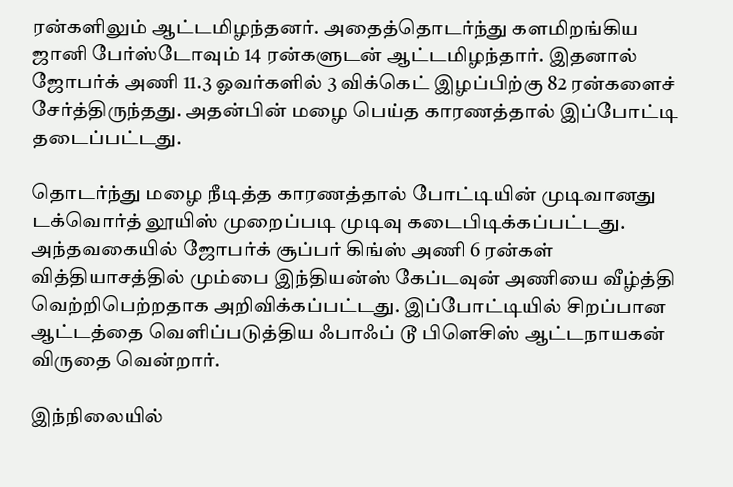ரன்களிலும் ஆட்டமிழந்தனர். அதைத்தொடர்ந்து களமிறங்கிய ஜானி பேர்ஸ்டோவும் 14 ரன்களுடன் ஆட்டமிழந்தார். இதனால் ஜோபர்க் அணி 11.3 ஓவர்களில் 3 விக்கெட் இழப்பிற்கு 82 ரன்களைச் சேர்த்திருந்தது. அதன்பின் மழை பெய்த காரணத்தால் இப்போட்டி தடைப்பட்டது.

தொடர்ந்து மழை நீடித்த காரணத்தால் போட்டியின் முடிவானது டக்வொர்த் லூயிஸ் முறைப்படி முடிவு கடைபிடிக்கப்பட்டது. அந்தவகையில் ஜோபர்க் சூப்பர் கிங்ஸ் அணி 6 ரன்கள் வித்தியாசத்தில் மும்பை இந்தியன்ஸ் கேப்டவுன் அணியை வீழ்த்தி வெற்றிபெற்றதாக அறிவிக்கப்பட்டது. இப்போட்டியில் சிறப்பான ஆட்டத்தை வெளிப்படுத்திய ஃபாஃப் டூ பிளெசிஸ் ஆட்டநாயகன் விருதை வென்றார்.

இந்நிலையில்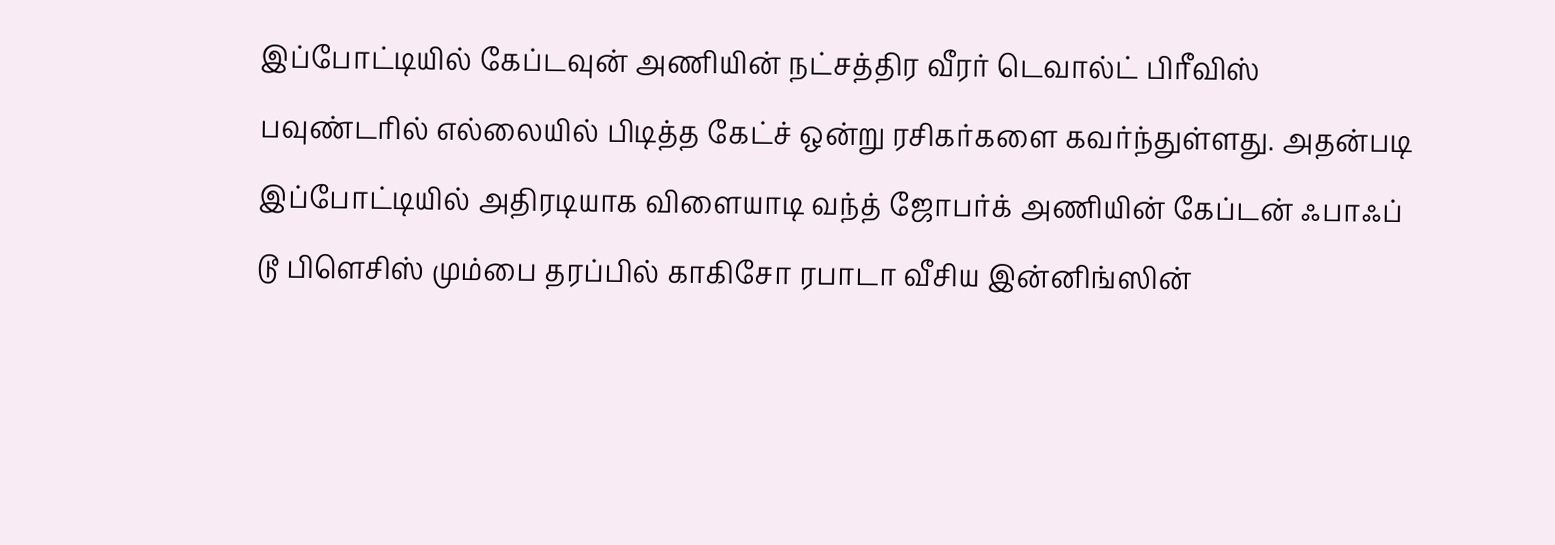இப்போட்டியில் கேப்டவுன் அணியின் நட்சத்திர வீரர் டெவால்ட் பிரீவிஸ் பவுண்டரில் எல்லையில் பிடித்த கேட்ச் ஒன்று ரசிகர்களை கவர்ந்துள்ளது. அதன்படி இப்போட்டியில் அதிரடியாக விளையாடி வந்த் ஜோபர்க் அணியின் கேப்டன் ஃபாஃப் டூ பிளெசிஸ் மும்பை தரப்பில் காகிசோ ரபாடா வீசிய இன்னிங்ஸின்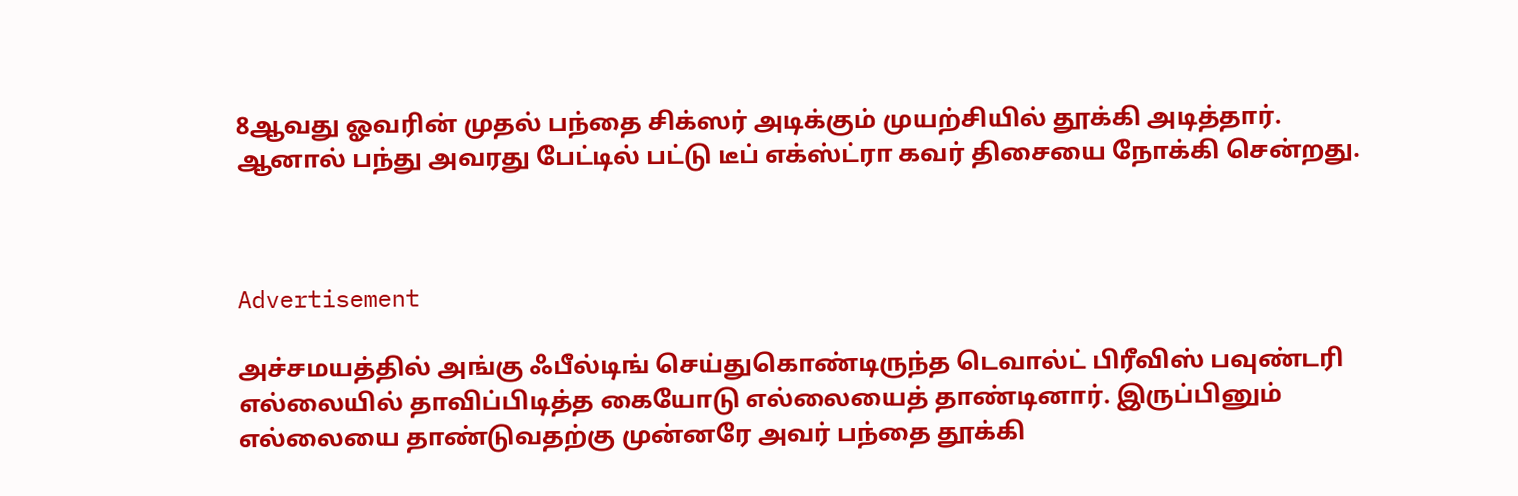8ஆவது ஓவரின் முதல் பந்தை சிக்ஸர் அடிக்கும் முயற்சியில் தூக்கி அடித்தார். ஆனால் பந்து அவரது பேட்டில் பட்டு டீப் எக்ஸ்ட்ரா கவர் திசையை நோக்கி சென்றது.



Advertisement

அச்சமயத்தில் அங்கு ஃபீல்டிங் செய்துகொண்டிருந்த டெவால்ட் பிரீவிஸ் பவுண்டரி எல்லையில் தாவிப்பிடித்த கையோடு எல்லையைத் தாண்டினார். இருப்பினும் எல்லையை தாண்டுவதற்கு முன்னரே அவர் பந்தை தூக்கி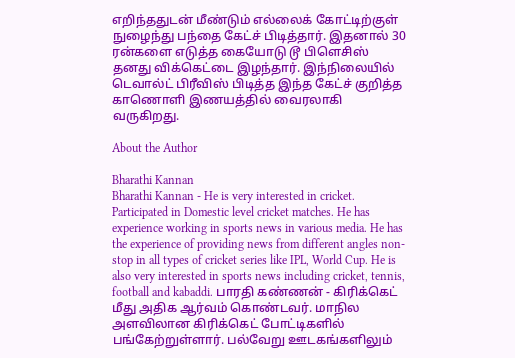எறிந்ததுடன் மீண்டும் எல்லைக் கோட்டிற்குள் நுழைந்து பந்தை கேட்ச் பிடித்தார். இதனால் 30 ரன்களை எடுத்த கையோடு டூ பிளெசிஸ் தனது விக்கெட்டை இழந்தார். இந்நிலையில் டெவால்ட் பிரீவிஸ் பிடித்த இந்த கேட்ச் குறித்த காணொளி இணயத்தில் வைரலாகி வருகிறது.

About the Author

Bharathi Kannan
Bharathi Kannan - He is very interested in cricket. Participated in Domestic level cricket matches. He has experience working in sports news in various media. He has the experience of providing news from different angles non-stop in all types of cricket series like IPL, World Cup. He is also very interested in sports news including cricket, tennis, football and kabaddi. பாரதி கண்ணன் - கிரிக்கெட் மீது அதிக ஆர்வம் கொண்டவர். மாநில அளவிலான கிரிக்கெட் போட்டிகளில் பங்கேற்றுள்ளார். பல்வேறு ஊடகங்களிலும்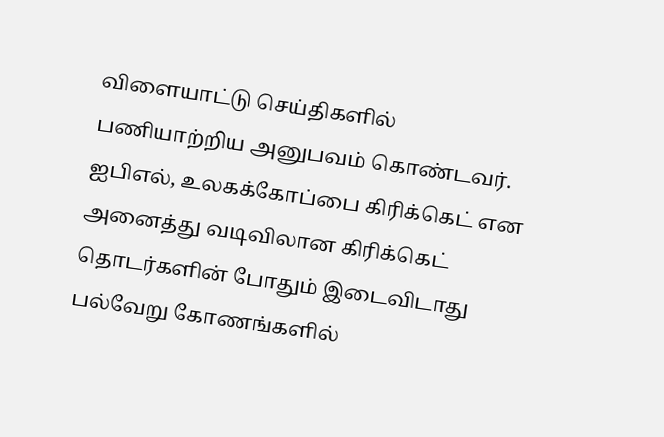விளையாட்டு செய்திகளில் பணியாற்றிய அனுபவம் கொண்டவர். ஐபிஎல், உலகக்கோப்பை கிரிக்கெட் என அனைத்து வடிவிலான கிரிக்கெட் தொடர்களின் போதும் இடைவிடாது பல்வேறு கோணங்களில்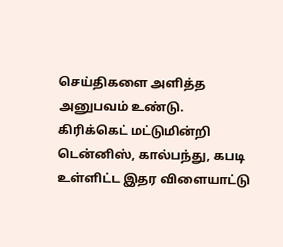செய்திகளை அளித்த அனுபவம் உண்டு. கிரிக்கெட் மட்டுமின்றி டென்னிஸ், கால்பந்து, கபடி உள்ளிட்ட இதர விளையாட்டு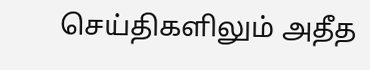செய்திகளிலும் அதீத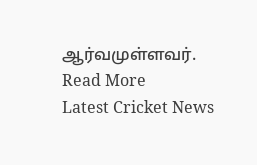ஆர்வமுள்ளவர். Read More
Latest Cricket News